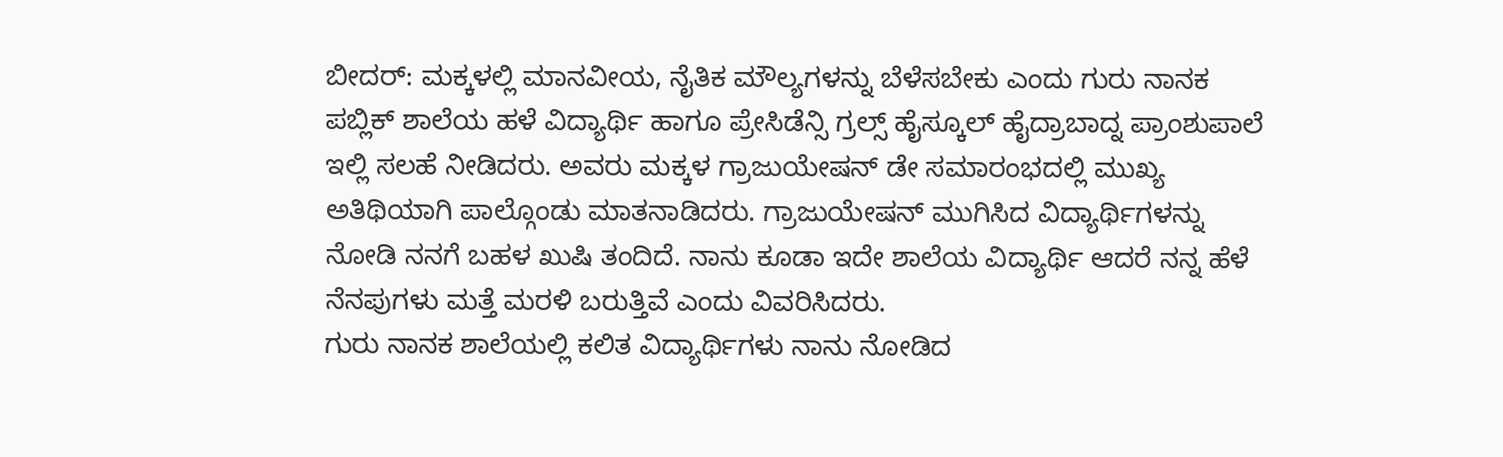ಬೀದರ್: ಮಕ್ಕಳಲ್ಲಿ ಮಾನವೀಯ, ನೈತಿಕ ಮೌಲ್ಯಗಳನ್ನು ಬೆಳೆಸಬೇಕು ಎಂದು ಗುರು ನಾನಕ ಪಬ್ಲಿಕ್ ಶಾಲೆಯ ಹಳೆ ವಿದ್ಯಾರ್ಥಿ ಹಾಗೂ ಪ್ರೇಸಿಡೆನ್ಸಿ ಗ್ರಲ್ಸ್ ಹೈಸ್ಕೂಲ್ ಹೈದ್ರಾಬಾದ್ನ ಪ್ರಾಂಶುಪಾಲೆ ಇಲ್ಲಿ ಸಲಹೆ ನೀಡಿದರು. ಅವರು ಮಕ್ಕಳ ಗ್ರಾಜುಯೇಷನ್ ಡೇ ಸಮಾರಂಭದಲ್ಲಿ ಮುಖ್ಯ ಅತಿಥಿಯಾಗಿ ಪಾಲ್ಗೊಂಡು ಮಾತನಾಡಿದರು. ಗ್ರಾಜುಯೇಷನ್ ಮುಗಿಸಿದ ವಿದ್ಯಾರ್ಥಿಗಳನ್ನು ನೋಡಿ ನನಗೆ ಬಹಳ ಖುಷಿ ತಂದಿದೆ. ನಾನು ಕೂಡಾ ಇದೇ ಶಾಲೆಯ ವಿದ್ಯಾರ್ಥಿ ಆದರೆ ನನ್ನ ಹೆಳೆ ನೆನಪುಗಳು ಮತ್ತೆ ಮರಳಿ ಬರುತ್ತಿವೆ ಎಂದು ವಿವರಿಸಿದರು.
ಗುರು ನಾನಕ ಶಾಲೆಯಲ್ಲಿ ಕಲಿತ ವಿದ್ಯಾರ್ಥಿಗಳು ನಾನು ನೋಡಿದ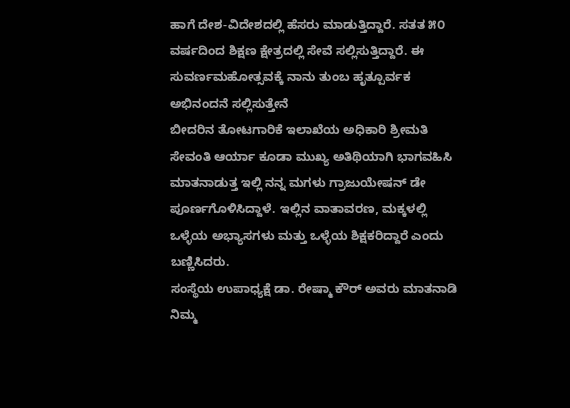ಹಾಗೆ ದೇಶ-ವಿದೇಶದಲ್ಲಿ ಹೆಸರು ಮಾಡುತ್ತಿದ್ದಾರೆ. ಸತತ ೫೦ ವರ್ಷದಿಂದ ಶಿಕ್ಷಣ ಕ್ಷೇತ್ರದಲ್ಲಿ ಸೇವೆ ಸಲ್ಲಿಸುತ್ತಿದ್ದಾರೆ. ಈ ಸುವರ್ಣಮಹೋತ್ಸವಕ್ಕೆ ನಾನು ತುಂಬ ಹೃತ್ಪೂರ್ವಕ ಅಭಿನಂದನೆ ಸಲ್ಲಿಸುತ್ತೇನೆ
ಬೀದರಿನ ತೋಟಗಾರಿಕೆ ಇಲಾಖೆಯ ಅಧಿಕಾರಿ ಶ್ರೀಮತಿ ಸೇವಂತಿ ಆರ್ಯಾ ಕೂಡಾ ಮುಖ್ಯ ಅತಿಥಿಯಾಗಿ ಭಾಗವಹಿಸಿ ಮಾತನಾಡುತ್ತ ಇಲ್ಲಿ ನನ್ನ ಮಗಳು ಗ್ರಾಜುಯೇಷನ್ ಡೇ ಪೂರ್ಣಗೊಳಿಸಿದ್ದಾಳೆ. ಇಲ್ಲಿನ ವಾತಾವರಣ, ಮಕ್ಕಳಲ್ಲಿ ಒಳ್ಳೆಯ ಅಭ್ಯಾಸಗಳು ಮತ್ತು ಒಳ್ಳೆಯ ಶಿಕ್ಷಕರಿದ್ದಾರೆ ಎಂದು ಬಣ್ಣಿಸಿದರು.
ಸಂಸ್ಥೆಯ ಉಪಾಧ್ಯಕ್ಷೆ ಡಾ. ರೇಷ್ಮಾ ಕೌರ್ ಅವರು ಮಾತನಾಡಿ ನಿಮ್ಮ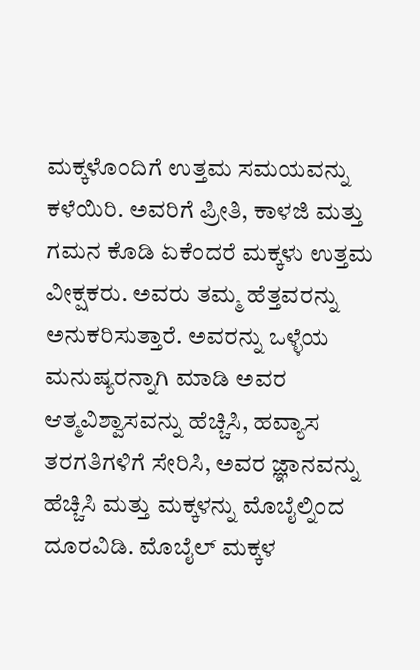ಮಕ್ಕಳೊಂದಿಗೆ ಉತ್ತಮ ಸಮಯವನ್ನು ಕಳೆಯಿರಿ. ಅವರಿಗೆ ಪ್ರೀತಿ, ಕಾಳಜಿ ಮತ್ತು ಗಮನ ಕೊಡಿ ಏಕೆಂದರೆ ಮಕ್ಕಳು ಉತ್ತಮ ವೀಕ್ಷಕರು. ಅವರು ತಮ್ಮ ಹೆತ್ತವರನ್ನು ಅನುಕರಿಸುತ್ತಾರೆ. ಅವರನ್ನು ಒಳ್ಳೆಯ ಮನುಷ್ಯರನ್ನಾಗಿ ಮಾಡಿ ಅವರ ಆತ್ಮವಿಶ್ವಾಸವನ್ನು ಹೆಚ್ಚಿಸಿ, ಹವ್ಯಾಸ ತರಗತಿಗಳಿಗೆ ಸೇರಿಸಿ, ಅವರ ಜ್ಞಾನವನ್ನು ಹೆಚ್ಚಿಸಿ ಮತ್ತು ಮಕ್ಕಳನ್ನು ಮೊಬೈಲ್ನಿಂದ ದೂರವಿಡಿ. ಮೊಬೈಲ್ ಮಕ್ಕಳ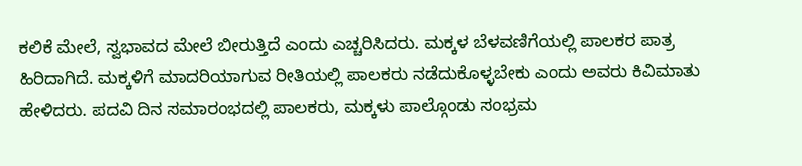ಕಲಿಕೆ ಮೇಲೆ, ಸ್ವಭಾವದ ಮೇಲೆ ಬೀರುತ್ತಿದೆ ಎಂದು ಎಚ್ಚರಿಸಿದರು. ಮಕ್ಕಳ ಬೆಳವಣಿಗೆಯಲ್ಲಿ ಪಾಲಕರ ಪಾತ್ರ ಹಿರಿದಾಗಿದೆ. ಮಕ್ಕಳಿಗೆ ಮಾದರಿಯಾಗುವ ರೀತಿಯಲ್ಲಿ ಪಾಲಕರು ನಡೆದುಕೊಳ್ಳಬೇಕು ಎಂದು ಅವರು ಕಿವಿಮಾತು ಹೇಳಿದರು. ಪದವಿ ದಿನ ಸಮಾರಂಭದಲ್ಲಿ ಪಾಲಕರು, ಮಕ್ಕಳು ಪಾಲ್ಗೊಂಡು ಸಂಭ್ರಮ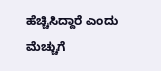ಹೆಚ್ಚಿಸಿದ್ದಾರೆ ಎಂದು ಮೆಚ್ಚುಗೆ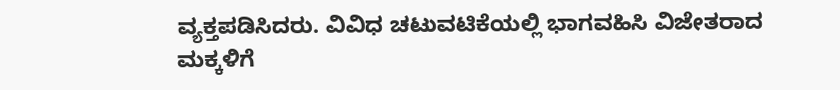ವ್ಯಕ್ತಪಡಿಸಿದರು. ವಿವಿಧ ಚಟುವಟಿಕೆಯಲ್ಲಿ ಭಾಗವಹಿಸಿ ವಿಜೇತರಾದ ಮಕ್ಕಳಿಗೆ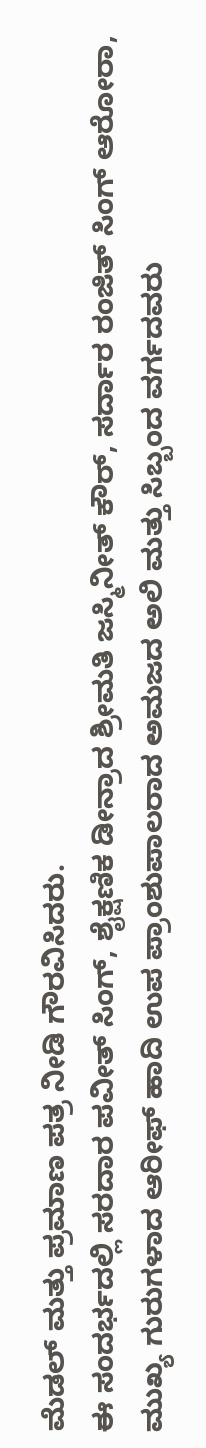ಮೆಡಲ್ ಮತ್ತು ಪ್ರಮಾಣ ಪತ್ರ ನೀಡಿ ಗೌರವಿಸಿದರು.
ಈ ಸಂದರ್ಭದಲ್ಲಿ ಸರದಾರ ಪವೀತ್ ಸಿಂಗ್, ಶೈಕ್ಷಣಿಕ ಡೀನ್ರಾದ ಶ್ರೀಮತಿ ಜಸ್ಮಿನೀತ್ ಕೌರ್, ಸರ್ದಾರ ರಂಜಿತ್ ಸಿಂಗ್ ಆರೋರಾ, ಮುಖ್ಯ ಗುರುಗಳಾದ ಆರೀಫ್ ಹಾದಿ ಉಪ ಪ್ರಾಂಶುಪಾಲರಾದ ಅಮಜದ ಅಲಿ ಮತ್ತು ಸಿಬ್ಬಂದ ವರ್ಗದವರು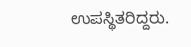ಉಪಸ್ಥಿತರಿದ್ದರು.